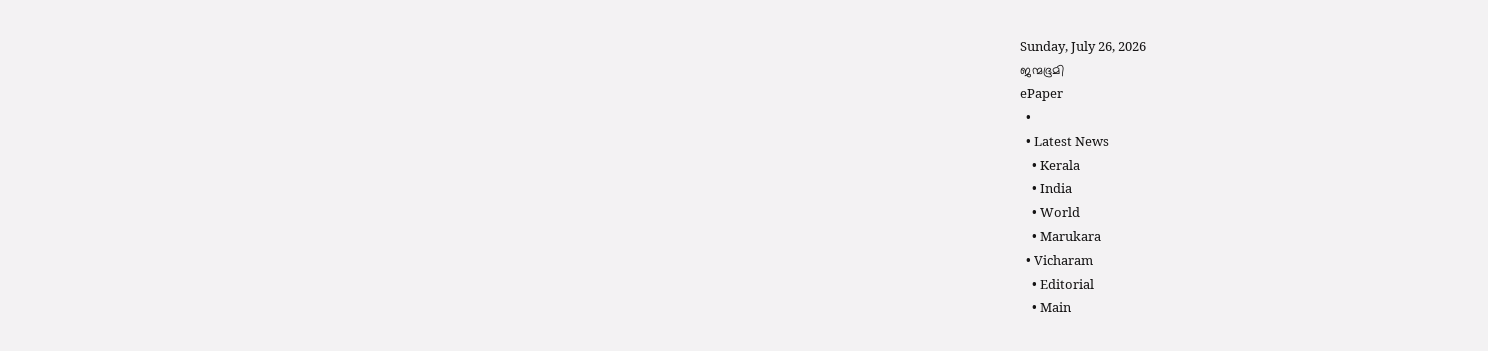Sunday, July 26, 2026
ജന്മഭൂമി
ePaper
  •
  • Latest News
    • Kerala
    • India
    • World
    • Marukara
  • Vicharam
    • Editorial
    • Main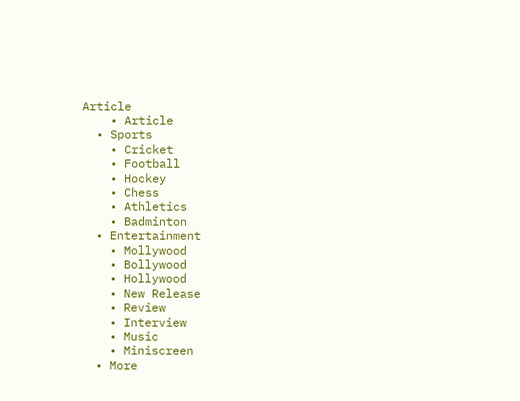Article
    • Article
  • Sports
    • Cricket
    • Football
    • Hockey
    • Chess
    • Athletics
    • Badminton
  • Entertainment
    • Mollywood
    • Bollywood
    • Hollywood
    • New Release
    • Review
    • Interview
    • Music
    • Miniscreen
  • More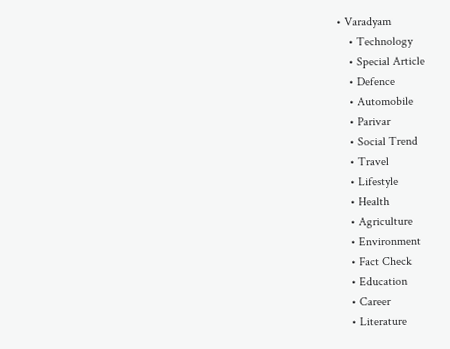• Varadyam
    • Technology
    • Special Article
    • Defence
    • Automobile
    • Parivar
    • Social Trend
    • Travel
    • Lifestyle
    • Health
    • Agriculture
    • Environment
    • Fact Check
    • Education
    • Career
    • Literature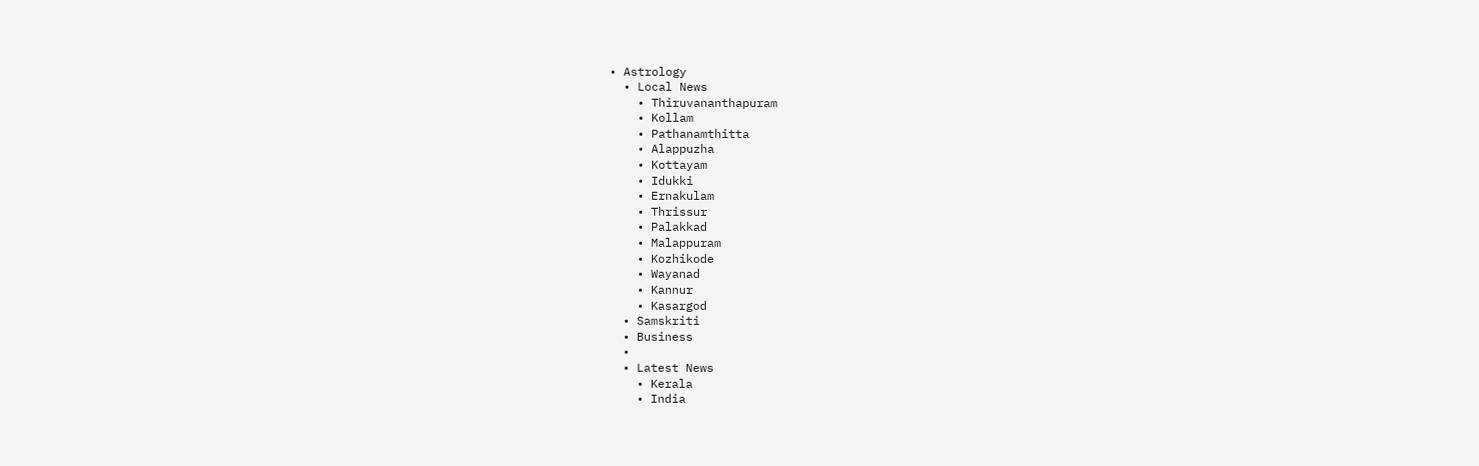• Astrology
  • Local News
    • Thiruvananthapuram
    • Kollam
    • Pathanamthitta
    • Alappuzha
    • Kottayam
    • Idukki
    • Ernakulam
    • Thrissur
    • Palakkad
    • Malappuram
    • Kozhikode
    • Wayanad
    • Kannur
    • Kasargod
  • Samskriti
  • Business
  •
  • Latest News
    • Kerala
    • India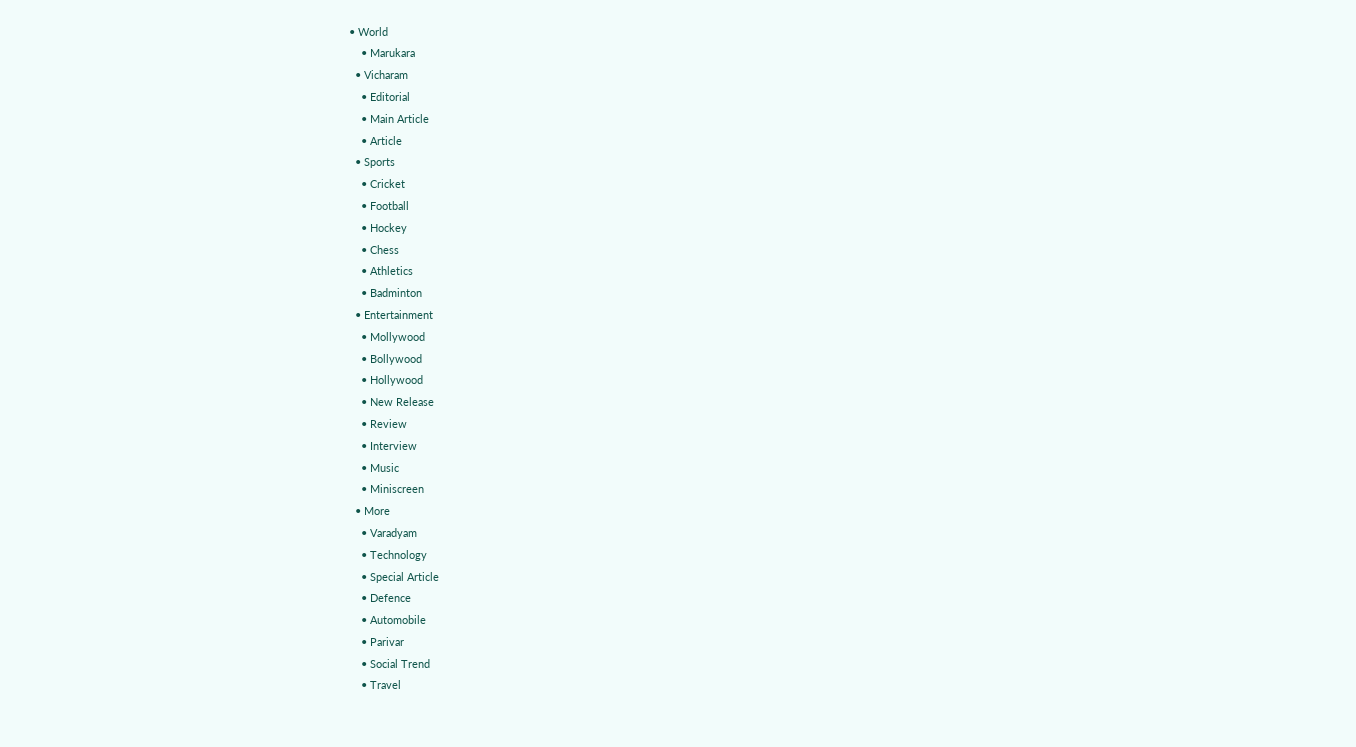• World
    • Marukara
  • Vicharam
    • Editorial
    • Main Article
    • Article
  • Sports
    • Cricket
    • Football
    • Hockey
    • Chess
    • Athletics
    • Badminton
  • Entertainment
    • Mollywood
    • Bollywood
    • Hollywood
    • New Release
    • Review
    • Interview
    • Music
    • Miniscreen
  • More
    • Varadyam
    • Technology
    • Special Article
    • Defence
    • Automobile
    • Parivar
    • Social Trend
    • Travel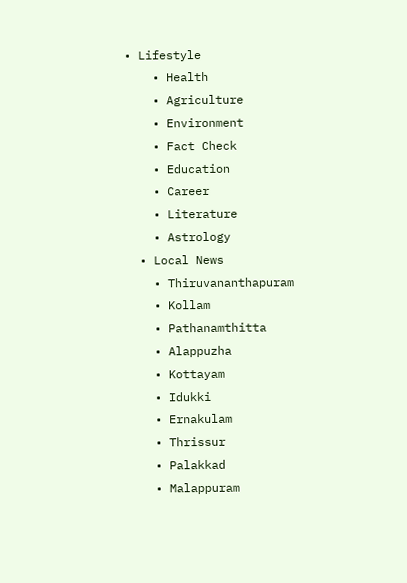• Lifestyle
    • Health
    • Agriculture
    • Environment
    • Fact Check
    • Education
    • Career
    • Literature
    • Astrology
  • Local News
    • Thiruvananthapuram
    • Kollam
    • Pathanamthitta
    • Alappuzha
    • Kottayam
    • Idukki
    • Ernakulam
    • Thrissur
    • Palakkad
    • Malappuram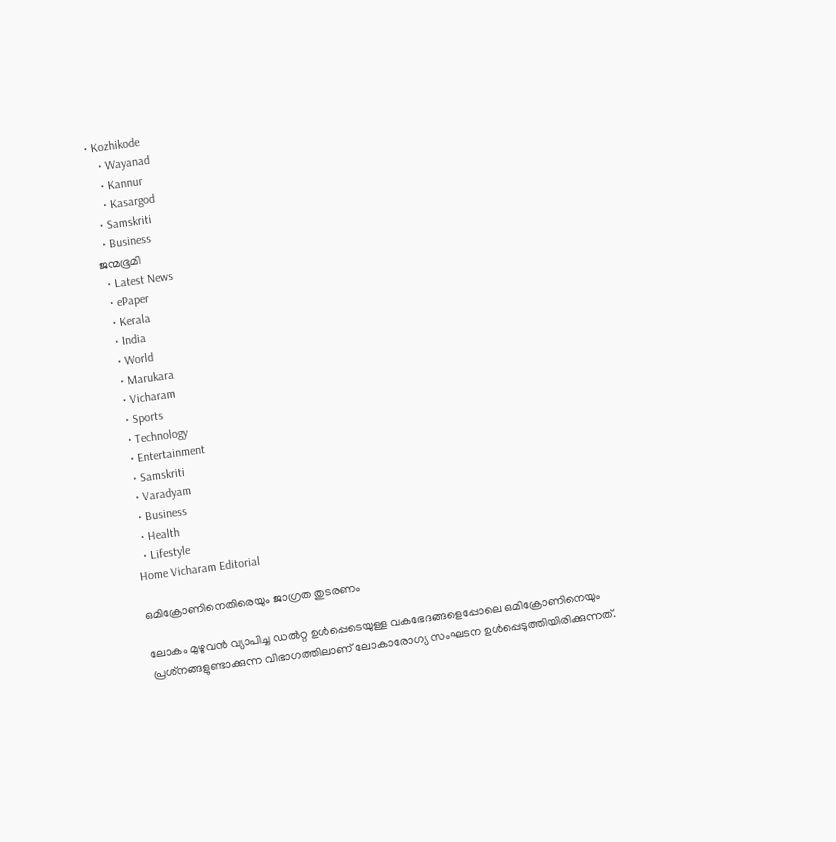• Kozhikode
    • Wayanad
    • Kannur
    • Kasargod
  • Samskriti
  • Business
ജന്മഭൂമി
  • Latest News
  • ePaper
  • Kerala
  • India
  • World
  • Marukara
  • Vicharam
  • Sports
  • Technology
  • Entertainment
  • Samskriti
  • Varadyam
  • Business
  • Health
  • Lifestyle
Home Vicharam Editorial

ഒമിക്രോണിനെതിരെയും ജാഗ്രത തുടരണം

ലോകം മുഴുവന്‍ വ്യാപിച്ച ഡല്‍റ്റ ഉള്‍പ്പെടെയുള്ള വകഭേദങ്ങളെപ്പോലെ ഒമിക്രോണിനെയും പ്രശ്‌നങ്ങളുണ്ടാക്കുന്ന വിഭാഗത്തിലാണ് ലോകാരോഗ്യ സംഘടന ഉള്‍പ്പെടുത്തിയിരിക്കുന്നത്.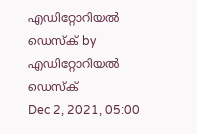എഡിറ്റോറിയൽ ഡെസ്ക് by എഡിറ്റോറിയൽ ഡെസ്ക്
Dec 2, 2021, 05:00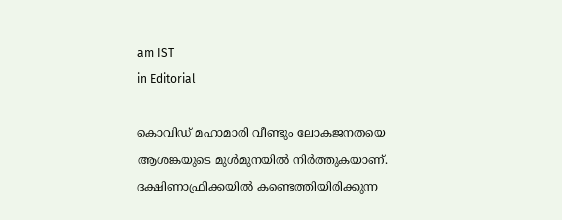am IST
in Editorial

കൊവിഡ് മഹാമാരി വീണ്ടും ലോകജനതയെ ആശങ്കയുടെ മുള്‍മുനയില്‍ നിര്‍ത്തുകയാണ്. ദക്ഷിണാഫ്രിക്കയില്‍ കണ്ടെത്തിയിരിക്കുന്ന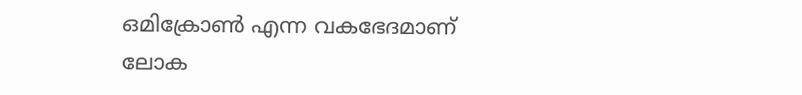ഒമിക്രോണ്‍ എന്ന വകഭേദമാണ് ലോക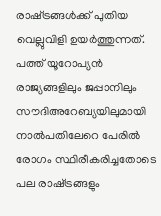രാഷ്‌ട്രങ്ങള്‍ക്ക് പുതിയ വെല്ലുവിളി ഉയര്‍ത്തുന്നത്. പത്ത് യൂറോപ്യന്‍ രാജ്യങ്ങളിലും ജപ്പാനിലും സൗദിഅറേബ്യയിലുമായി നാല്‍പതിലേറെ പേരില്‍ രോഗം സ്ഥിരീകരിച്ചതോടെ പല രാഷ്‌ട്രങ്ങളും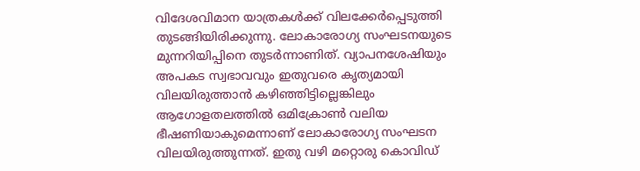വിദേശവിമാന യാത്രകള്‍ക്ക് വിലക്കേര്‍പ്പെടുത്തി തുടങ്ങിയിരിക്കുന്നു. ലോകാരോഗ്യ സംഘടനയുടെ മുന്നറിയിപ്പിനെ തുടര്‍ന്നാണിത്. വ്യാപനശേഷിയും അപകട സ്വഭാവവും ഇതുവരെ കൃത്യമായി വിലയിരുത്താന്‍ കഴിഞ്ഞിട്ടില്ലെങ്കിലും ആഗോളതലത്തില്‍ ഒമിക്രോണ്‍ വലിയ ഭീഷണിയാകുമെന്നാണ് ലോകാരോഗ്യ സംഘടന വിലയിരുത്തുന്നത്. ഇതു വഴി മറ്റൊരു കൊവിഡ്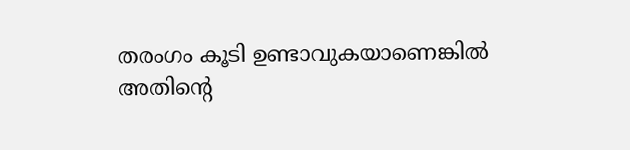തരംഗം കൂടി ഉണ്ടാവുകയാണെങ്കില്‍ അതിന്റെ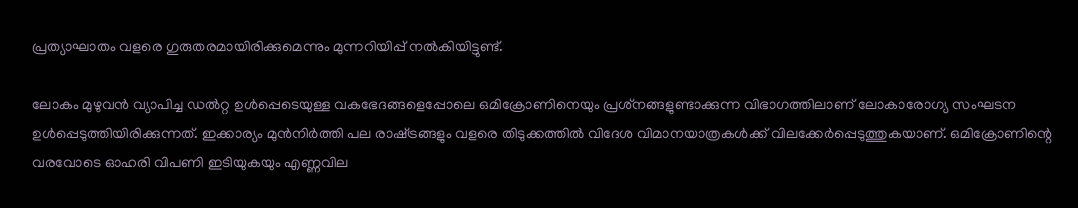പ്രത്യാഘാതം വളരെ ഗുരുതരമായിരിക്കുമെന്നും മുന്നറിയിപ്പ് നല്‍കിയിട്ടുണ്ട്.

ലോകം മുഴുവന്‍ വ്യാപിച്ച ഡല്‍റ്റ ഉള്‍പ്പെടെയുള്ള വകഭേദങ്ങളെപ്പോലെ ഒമിക്രോണിനെയും പ്രശ്‌നങ്ങളുണ്ടാക്കുന്ന വിഭാഗത്തിലാണ് ലോകാരോഗ്യ സംഘടന ഉള്‍പ്പെടുത്തിയിരിക്കുന്നത്. ഇക്കാര്യം മുന്‍നിര്‍ത്തി പല രാഷ്‌ട്രങ്ങളും വളരെ തിടുക്കത്തില്‍ വിദേശ വിമാനയാത്രകള്‍ക്ക് വിലക്കേര്‍പ്പെടുത്തുകയാണ്. ഒമിക്രോണിന്റെ വരവോടെ ഓഹരി വിപണി ഇടിയുകയും എണ്ണവില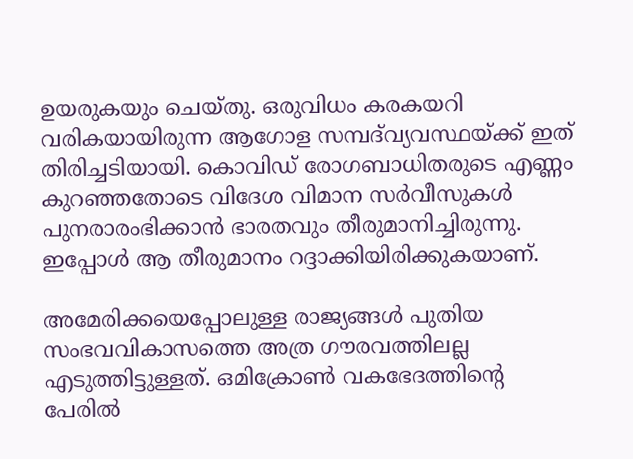ഉയരുകയും ചെയ്തു. ഒരുവിധം കരകയറി വരികയായിരുന്ന ആഗോള സമ്പദ്‌വ്യവസ്ഥയ്‌ക്ക് ഇത് തിരിച്ചടിയായി. കൊവിഡ് രോഗബാധിതരുടെ എണ്ണം കുറഞ്ഞതോടെ വിദേശ വിമാന സര്‍വീസുകള്‍ പുനരാരംഭിക്കാന്‍ ഭാരതവും തീരുമാനിച്ചിരുന്നു. ഇപ്പോള്‍ ആ തീരുമാനം റദ്ദാക്കിയിരിക്കുകയാണ്.

അമേരിക്കയെപ്പോലുള്ള രാജ്യങ്ങള്‍ പുതിയ സംഭവവികാസത്തെ അത്ര ഗൗരവത്തിലല്ല എടുത്തിട്ടുള്ളത്. ഒമിക്രോണ്‍ വകഭേദത്തിന്റെ പേരില്‍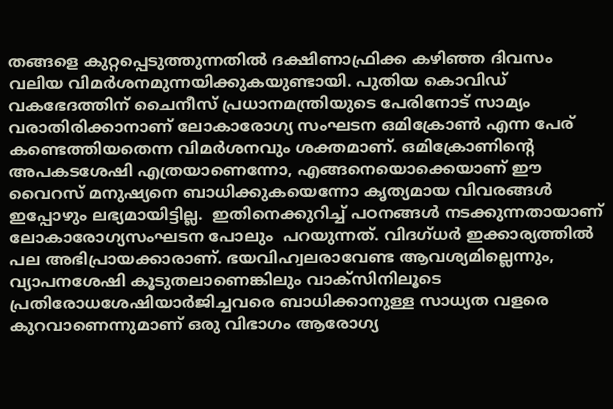തങ്ങളെ കുറ്റപ്പെടുത്തുന്നതില്‍ ദക്ഷിണാഫ്രിക്ക കഴിഞ്ഞ ദിവസം വലിയ വിമര്‍ശനമുന്നയിക്കുകയുണ്ടായി. പുതിയ കൊവിഡ് വകഭേദത്തിന് ചൈനീസ് പ്രധാനമന്ത്രിയുടെ പേരിനോട് സാമ്യം വരാതിരിക്കാനാണ് ലോകാരോഗ്യ സംഘടന ഒമിക്രോണ്‍ എന്ന പേര് കണ്ടെത്തിയതെന്ന വിമര്‍ശനവും ശക്തമാണ്. ഒമിക്രോണിന്റെ അപകടശേഷി എത്രയാണെന്നോ, എങ്ങനെയൊക്കെയാണ് ഈ വൈറസ് മനുഷ്യനെ ബാധിക്കുകയെന്നോ കൃത്യമായ വിവരങ്ങള്‍ ഇപ്പോഴും ലഭ്യമായിട്ടില്ല.  ഇതിനെക്കുറിച്ച് പഠനങ്ങള്‍ നടക്കുന്നതായാണ്  ലോകാരോഗ്യസംഘടന പോലും  പറയുന്നത്. വിദഗ്ധര്‍ ഇക്കാര്യത്തില്‍ പല അഭിപ്രായക്കാരാണ്. ഭയവിഹ്വലരാവേണ്ട ആവശ്യമില്ലെന്നും, വ്യാപനശേഷി കൂടുതലാണെങ്കിലും വാക്‌സിനിലൂടെ പ്രതിരോധശേഷിയാര്‍ജിച്ചവരെ ബാധിക്കാനുള്ള സാധ്യത വളരെ കുറവാണെന്നുമാണ് ഒരു വിഭാഗം ആരോഗ്യ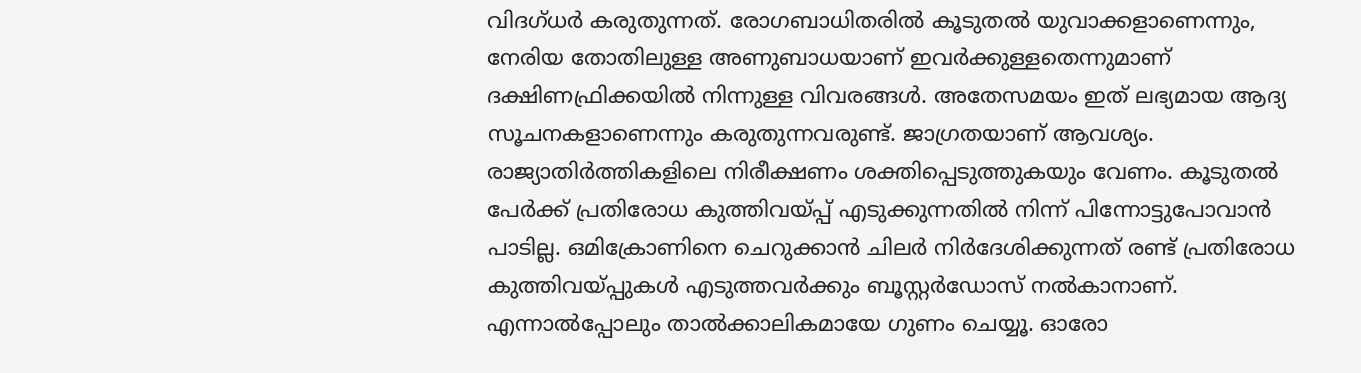വിദഗ്ധര്‍ കരുതുന്നത്. രോഗബാധിതരില്‍ കൂടുതല്‍ യുവാക്കളാണെന്നും, നേരിയ തോതിലുള്ള അണുബാധയാണ് ഇവര്‍ക്കുള്ളതെന്നുമാണ് ദക്ഷിണഫ്രിക്കയില്‍ നിന്നുള്ള വിവരങ്ങള്‍. അതേസമയം ഇത് ലഭ്യമായ ആദ്യ സൂചനകളാണെന്നും കരുതുന്നവരുണ്ട്. ജാഗ്രതയാണ് ആവശ്യം. രാജ്യാതിര്‍ത്തികളിലെ നിരീക്ഷണം ശക്തിപ്പെടുത്തുകയും വേണം. കൂടുതല്‍ പേര്‍ക്ക് പ്രതിരോധ കുത്തിവയ്‌പ്പ് എടുക്കുന്നതില്‍ നിന്ന് പിന്നോട്ടുപോവാന്‍ പാടില്ല. ഒമിക്രോണിനെ ചെറുക്കാന്‍ ചിലര്‍ നിര്‍ദേശിക്കുന്നത് രണ്ട് പ്രതിരോധ കുത്തിവയ്‌പ്പുകള്‍ എടുത്തവര്‍ക്കും ബൂസ്റ്റര്‍ഡോസ് നല്‍കാനാണ്. എന്നാല്‍പ്പോലും താല്‍ക്കാലികമായേ ഗുണം ചെയ്യൂ. ഓരോ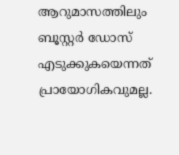ആറുമാസത്തിലും ബൂസ്റ്റര്‍ ഡോസ് എടുക്കുകയെന്നത് പ്രായോഗികവുമല്ല.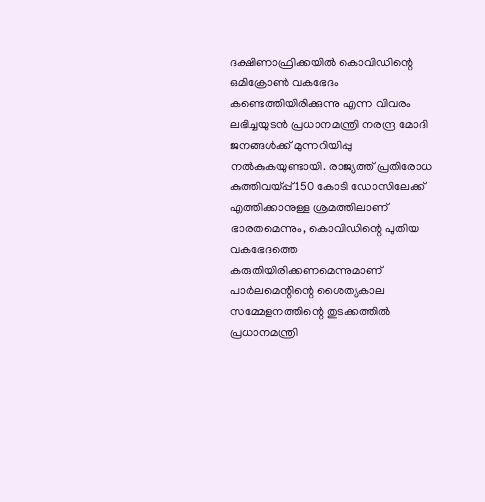ദക്ഷിണാഫ്രിക്കയില്‍ കൊവിഡിന്റെ ഒമിക്രോണ്‍ വകഭേദം കണ്ടെത്തിയിരിക്കുന്നു എന്ന വിവരം ലഭിച്ചയുടന്‍ പ്രധാനമന്ത്രി നരന്ദ്ര മോദി ജനങ്ങള്‍ക്ക് മുന്നറിയിപ്പു നല്‍കുകയുണ്ടായി. രാജ്യത്ത് പ്രതിരോധ കുത്തിവയ്‌പ്പ് 150 കോടി ഡോസിലേക്ക് എത്തിക്കാനുള്ള ശ്രമത്തിലാണ് ഭാരതമെന്നും, കൊവിഡിന്റെ പുതിയ വകഭേദത്തെ കരുതിയിരിക്കണമെന്നുമാണ് പാര്‍ലമെന്റിന്റെ ശൈത്യകാല സമ്മേളനത്തിന്റെ തുടക്കത്തില്‍ പ്രധാനമന്ത്രി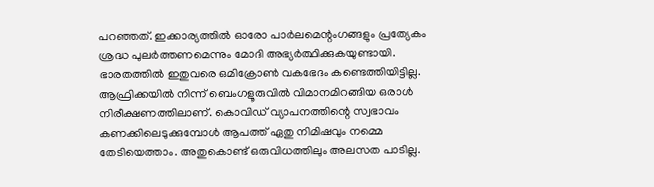പറഞ്ഞത്. ഇക്കാര്യത്തില്‍ ഓരോ പാര്‍ലമെന്റംഗങ്ങളും പ്രത്യേകം ശ്രദ്ധ പുലര്‍ത്തണമെന്നും മോദി അഭ്യര്‍ത്ഥിക്കുകയുണ്ടായി. ഭാരതത്തില്‍ ഇതുവരെ ഒമിക്രോണ്‍ വകഭേദം കണ്ടെത്തിയിട്ടില്ല. ആഫ്രിക്കയില്‍ നിന്ന് ബെംഗളൂരുവില്‍ വിമാനമിറങ്ങിയ ഒരാള്‍ നിരീക്ഷണത്തിലാണ്. കൊവിഡ് വ്യാപനത്തിന്റെ സ്വഭാവം കണക്കിലെടുക്കുമ്പോള്‍ ആപത്ത് ഏതു നിമിഷവും നമ്മെ തേടിയെത്താം. അതുകൊണ്ട് ഒരുവിധത്തിലും അലസത പാടില്ല.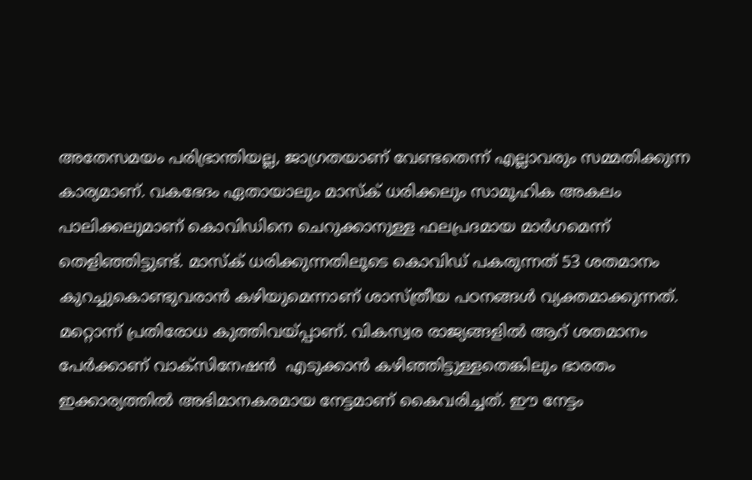അതേസമയം പരിഭ്രാന്തിയല്ല, ജാഗ്രതയാണ് വേണ്ടതെന്ന് എല്ലാവരും സമ്മതിക്കുന്ന കാര്യമാണ്. വകഭേദം ഏതായാലും മാസ്‌ക് ധരിക്കലും സാമൂഹിക അകലം പാലിക്കലുമാണ് കൊവിഡിനെ ചെറുക്കാനുള്ള ഫലപ്രദമായ മാര്‍ഗമെന്ന് തെളിഞ്ഞിട്ടുണ്ട്. മാസ്‌ക് ധരിക്കുന്നതിലൂടെ കൊവിഡ് പകരുന്നത് 53 ശതമാനം കുറച്ചുകൊണ്ടുവരാന്‍ കഴിയുമെന്നാണ് ശാസ്ത്രീയ പഠനങ്ങള്‍ വ്യക്തമാക്കുന്നത്. മറ്റൊന്ന് പ്രതിരോധ കുത്തിവയ്‌പ്പാണ്. വികസ്വര രാജ്യങ്ങളില്‍ ആറ് ശതമാനം പേര്‍ക്കാണ് വാക്‌സിനേഷന്‍  എടുക്കാന്‍ കഴിഞ്ഞിട്ടുള്ളതെങ്കിലും ഭാരതം ഇക്കാര്യത്തില്‍ അഭിമാനകരമായ നേട്ടമാണ് കൈവരിച്ചത്. ഈ നേട്ടം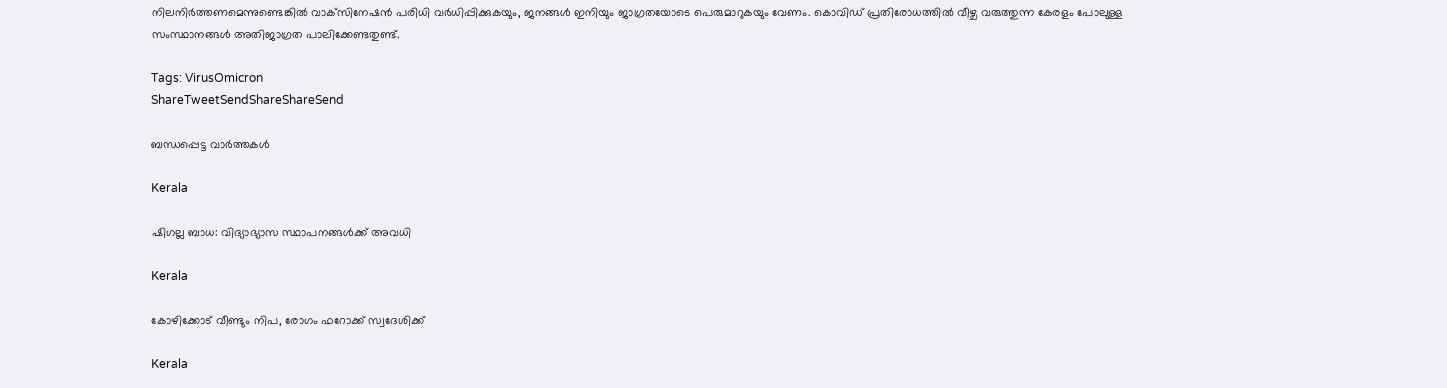നിലനിര്‍ത്തണമെന്നുണ്ടെങ്കില്‍ വാക്‌സിനേഷന്‍ പരിധി വര്‍ധിപ്പിക്കുകയും, ജനങ്ങള്‍ ഇനിയും ജാഗ്രതയോടെ പെരുമാറുകയും വേണം. കൊവിഡ് പ്രതിരോധത്തില്‍ വീഴ്ച വരുത്തുന്ന കേരളം പോലുള്ള സംസ്ഥാനങ്ങള്‍ അതിജാഗ്രത പാലിക്കേണ്ടതുണ്ട്.

Tags: VirusOmicron
ShareTweetSendShareShareSend

ബന്ധപ്പെട്ട വാര്‍ത്തകള്‍

Kerala

ഷിഗല്ല ബാധ: വിദ്യാഭ്യാസ സ്ഥാപനങ്ങള്‍ക്ക് അവധി

Kerala

കോഴിക്കോട് വീണ്ടും നിപ, രോഗം ഫറോക്ക് സ്വദേശിക്ക്

Kerala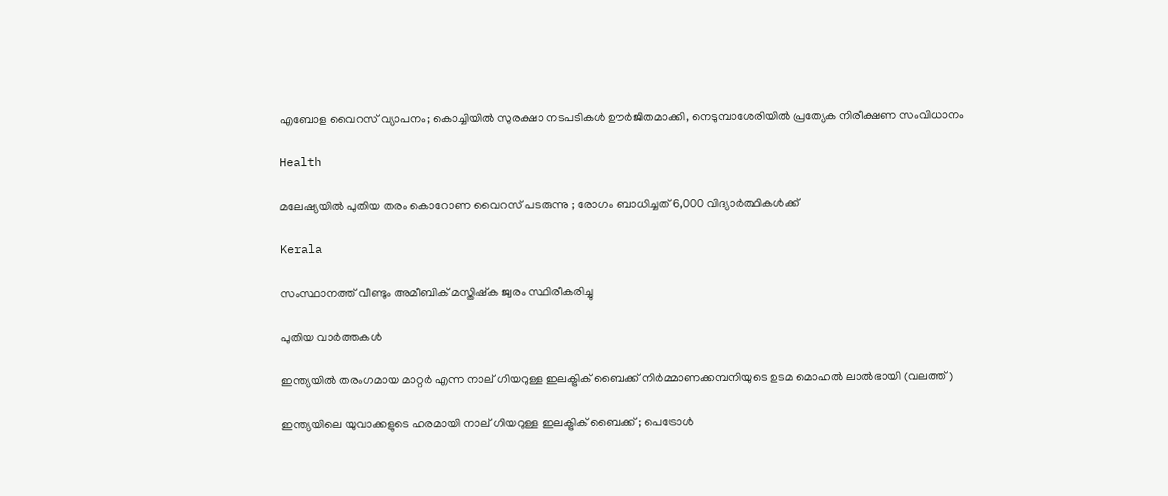എബോള വൈറസ് വ്യാപനം; കൊച്ചിയിൽ സുരക്ഷാ നടപടികൾ ഊർജിതമാക്കി, നെടുമ്പാശേരിയിൽ പ്രത്യേക നിരീക്ഷണ സംവിധാനം

Health

മലേഷ്യയിൽ പുതിയ തരം കൊറോണ വൈറസ് പടരുന്നു ; രോഗം ബാധിച്ചത് 6,000 വിദ്യാർത്ഥികൾക്ക്

Kerala

സംസ്ഥാനത്ത് വീണ്ടും അമീബിക് മസ്തിഷ്‌ക ജ്വരം സ്ഥിരീകരിച്ചു

പുതിയ വാര്‍ത്തകള്‍

ഇന്ത്യയില്‍ തരംഗമായ മാറ്റര്‍ എന്ന നാല് ഗിയറുള്ള ഇലക്ട്രിക് ബൈക്ക് നിര്‍മ്മാണക്കമ്പനിയുടെ ഉടമ മൊഹല്‍ ലാല്‍ഭായി (വലത്ത്)

ഇന്ത്യയിലെ യുവാക്കളുടെ ഹരമായി നാല് ഗിയറുള്ള ഇലക്ട്രിക് ബൈക്ക് ; പെട്രോള്‍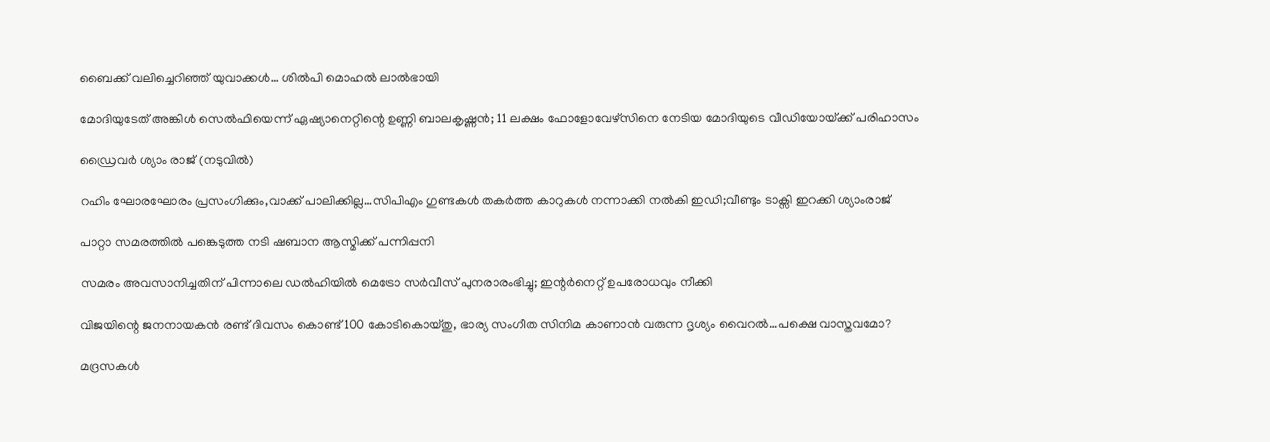ബൈക്ക് വലിച്ചെറിഞ്ഞ് യുവാക്കള്‍… ശില്‍പി മൊഹല്‍ ലാല്‍ഭായി

മോദിയുടേത് അങ്കിള്‍ സെല്‍ഫിയെന്ന് ഏഷ്യാനെറ്റിന്റെ ഉണ്ണി ബാലകൃഷ്ണന്‍; 11 ലക്ഷം ഫോളോവേഴ്സിനെ നേടിയ മോദിയുടെ വീഡിയോയ്‌ക്ക് പരിഹാസം

ഡ്രൈവര്‍ ശ്യാം രാജ് (നടുവില്‍)

റഹിം ഘോരഘോരം പ്രസംഗിക്കും,വാക്ക് പാലിക്കില്ല…സിപിഎം ഗുണ്ടകള്‍ തകര്‍ത്ത കാറുകള്‍ നന്നാക്കി നല്‍കി ഇഡി;വീണ്ടും ടാക്സി ഇറക്കി ശ്യാംരാജ്

പാറ്റാ സമരത്തിൽ പങ്കെടുത്ത നടി ഷബാന ആസ്മിക്ക് പന്നിപ്പനി

സമരം അവസാനിച്ചതിന് പിന്നാലെ ഡല്‍ഹിയില്‍ മെട്രോ സർവീസ് പുനരാരംഭിച്ചു; ഇന്റര്‍നെറ്റ് ഉപരോധവും നീക്കി

വിജയിന്റെ ജനനായകന്‍ രണ്ട് ദിവസം കൊണ്ട് 100 കോടികൊയ്തു, ഭാര്യ സംഗീത സിനിമ കാണാന്‍ വരുന്ന ദൃശ്യം വൈറല്‍…പക്ഷെ വാസ്തവമോ?

മദ്രസകൾ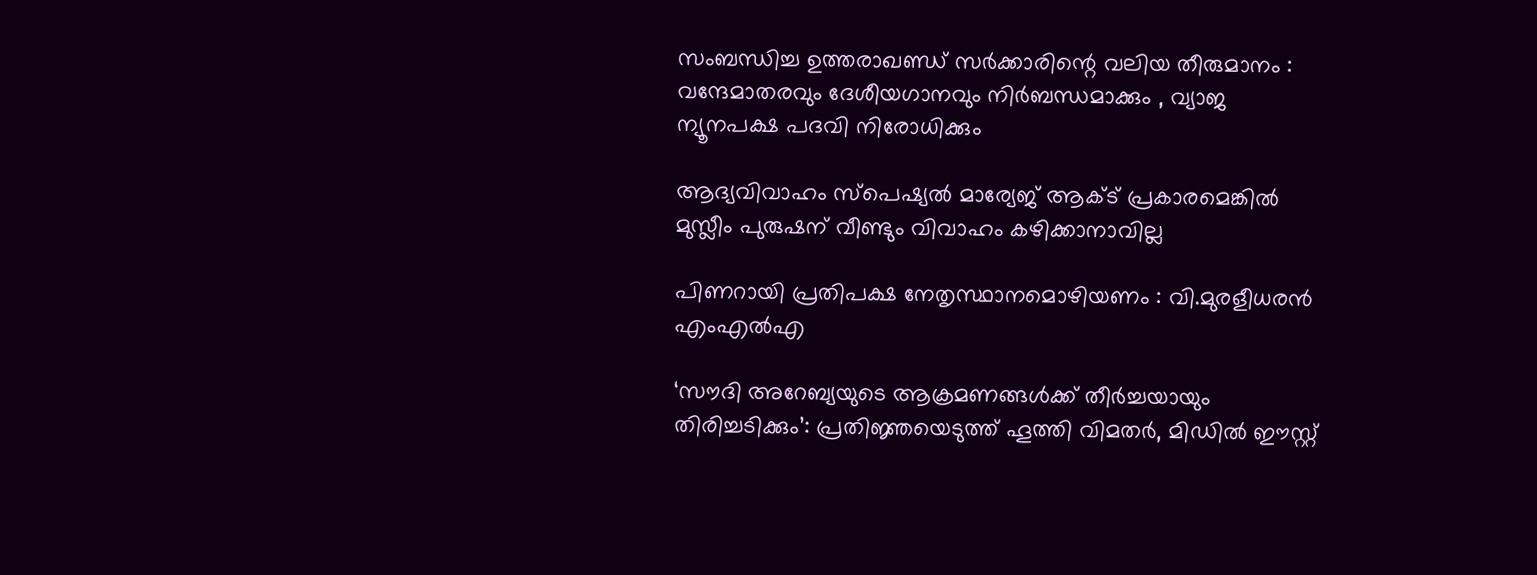സംബന്ധിച്ച ഉത്തരാഖണ്ഡ് സർക്കാരിന്റെ വലിയ തീരുമാനം : വന്ദേമാതരവും ദേശീയഗാനവും നിർബന്ധമാക്കും , വ്യാജ ന്യൂനപക്ഷ പദവി നിരോധിക്കും

ആദ്യവിവാഹം സ്‌പെഷ്യല്‍ മാര്യേജ് ആക്ട് പ്രകാരമെങ്കില്‍ മുസ്ലീം പുരുഷന് വീണ്ടും വിവാഹം കഴിക്കാനാവില്ല

പിണറായി പ്രതിപക്ഷ നേതൃസ്ഥാനമൊഴിയണം : വി.മുരളീധരന്‍ എംഎല്‍എ

‘സൗദി അറേബ്യയുടെ ആക്രമണങ്ങൾക്ക് തീർച്ചയായും തിരിച്ചടിക്കും’: പ്രതിജ്ഞയെടുത്ത് ഹൂത്തി വിമതർ, മിഡിൽ ഈസ്റ്റ്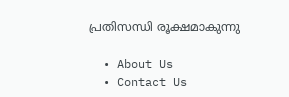പ്രതിസന്ധി രൂക്ഷമാകുന്നു

  • About Us
  • Contact Us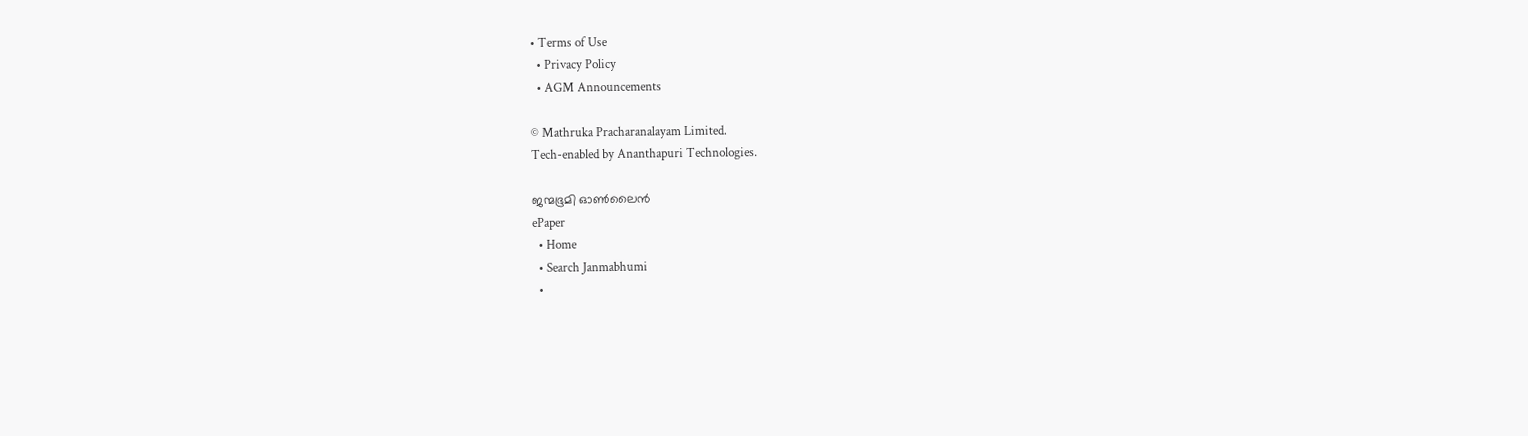• Terms of Use
  • Privacy Policy
  • AGM Announcements

© Mathruka Pracharanalayam Limited.
Tech-enabled by Ananthapuri Technologies.

ജന്മഭൂമി ഓണ്‍ലൈന്‍
ePaper
  • Home
  • Search Janmabhumi
  •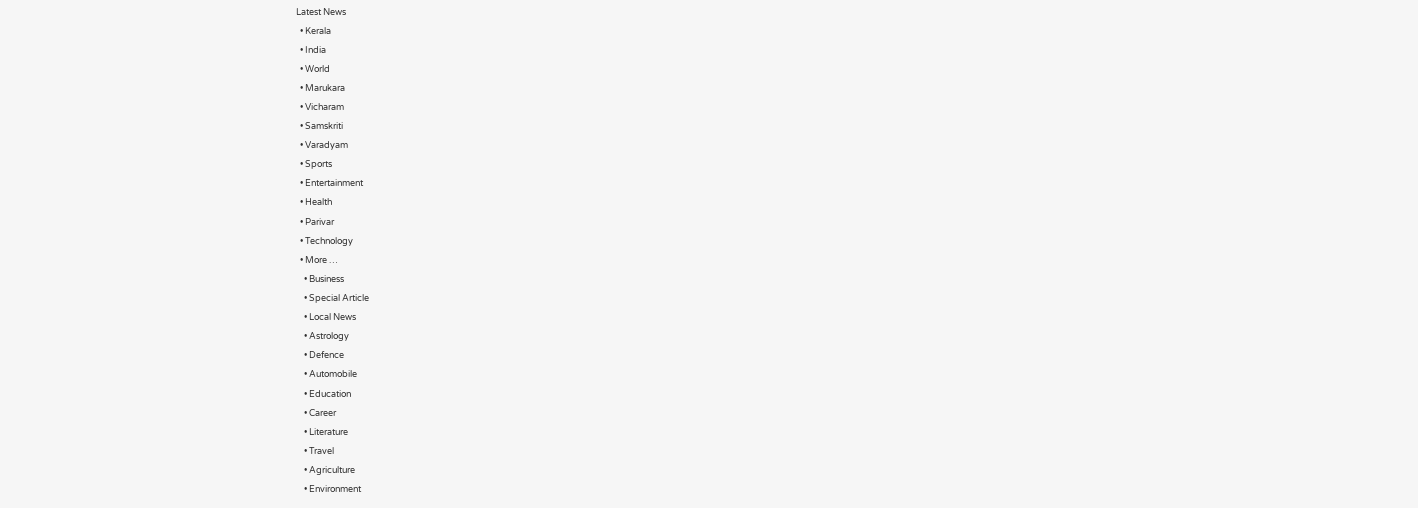Latest News
  • Kerala
  • India
  • World
  • Marukara
  • Vicharam
  • Samskriti
  • Varadyam
  • Sports
  • Entertainment
  • Health
  • Parivar
  • Technology
  • More …
    • Business
    • Special Article
    • Local News
    • Astrology
    • Defence
    • Automobile
    • Education
    • Career
    • Literature
    • Travel
    • Agriculture
    • Environment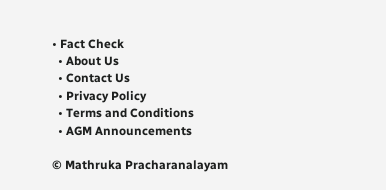• Fact Check
  • About Us
  • Contact Us
  • Privacy Policy
  • Terms and Conditions
  • AGM Announcements

© Mathruka Pracharanalayam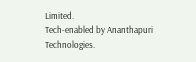Limited.
Tech-enabled by Ananthapuri Technologies.